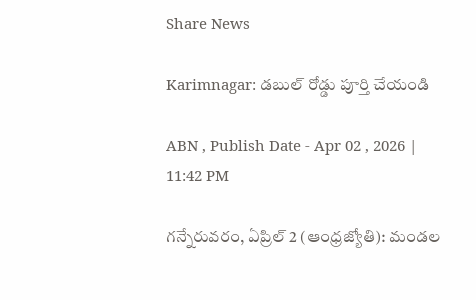Share News

Karimnagar: డబుల్‌ రోడ్డు పూర్తి చేయండి

ABN , Publish Date - Apr 02 , 2026 | 11:42 PM

గన్నేరువరం, ఏప్రిల్‌ 2 (ఆంధ్రజ్యోతి): మండల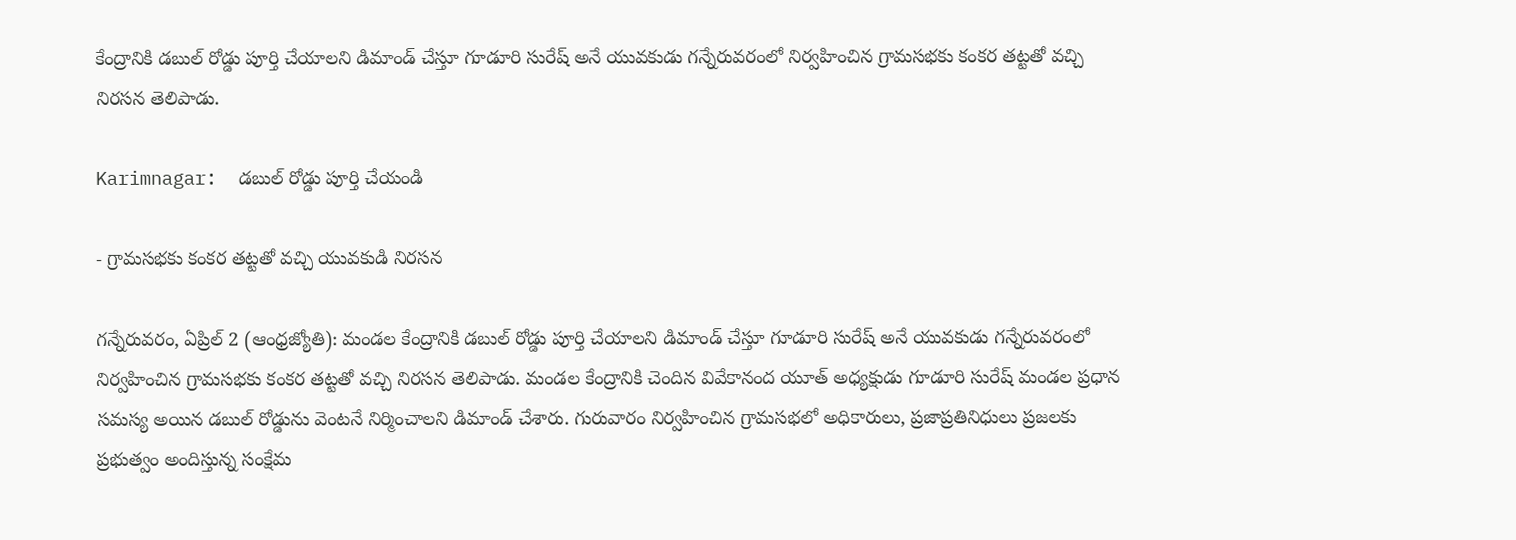కేంద్రానికి డబుల్‌ రోడ్డు పూర్తి చేయాలని డిమాండ్‌ చేస్తూ గూడూరి సురేష్‌ అనే యువకుడు గన్నేరువరంలో నిర్వహించిన గ్రామసభకు కంకర తట్టతో వచ్చి నిరసన తెలిపాడు.

Karimnagar:  డబుల్‌ రోడ్డు పూర్తి చేయండి

- గ్రామసభకు కంకర తట్టతో వచ్చి యువకుడి నిరసన

గన్నేరువరం, ఏప్రిల్‌ 2 (ఆంధ్రజ్యోతి): మండల కేంద్రానికి డబుల్‌ రోడ్డు పూర్తి చేయాలని డిమాండ్‌ చేస్తూ గూడూరి సురేష్‌ అనే యువకుడు గన్నేరువరంలో నిర్వహించిన గ్రామసభకు కంకర తట్టతో వచ్చి నిరసన తెలిపాడు. మండల కేంద్రానికి చెందిన వివేకానంద యూత్‌ అధ్యక్షుడు గూడూరి సురేష్‌ మండల ప్రధాన సమస్య అయిన డబుల్‌ రోడ్డును వెంటనే నిర్మించాలని డిమాండ్‌ చేశారు. గురువారం నిర్వహించిన గ్రామసభలో అధికారులు, ప్రజాప్రతినిధులు ప్రజలకు ప్రభుత్వం అందిస్తున్న సంక్షేమ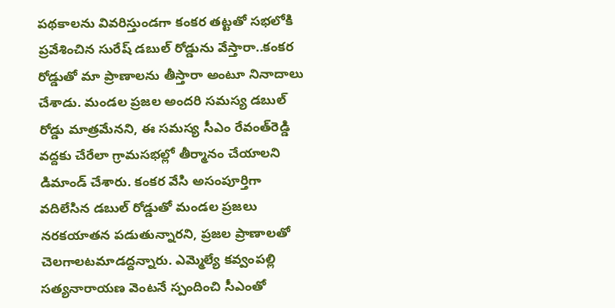పథకాలను వివరిస్తుండగా కంకర తట్టతో సభలోకి ప్రవేశించిన సురేష్‌ డబుల్‌ రోడ్డును వేస్తారా..కంకర రోడ్డుతో మా ప్రాణాలను తీస్తారా అంటూ నినాదాలు చేశాడు. మండల ప్రజల అందరి సమస్య డబుల్‌ రోడ్డు మాత్రమేనని, ఈ సమస్య సీఎం రేవంత్‌రెడ్డి వద్దకు చేరేలా గ్రామసభల్లో తీర్మానం చేయాలని డిమాండ్‌ చేశారు. కంకర వేసి అసంపూర్తిగా వదిలేసిన డబుల్‌ రోడ్డుతో మండల ప్రజలు నరకయాతన పడుతున్నారని, ప్రజల ప్రాణాలతో చెలగాలటమాడద్దన్నారు. ఎమ్మెల్యే కవ్వంపల్లి సత్యనారాయణ వెంటనే స్పందించి సీఎంతో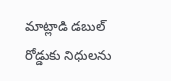మాట్లాడి డబుల్‌ రోడ్డుకు నిధులను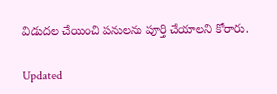విడుదల చేయించి పనులను పూర్తి చేయాలని కోరారు.

Updated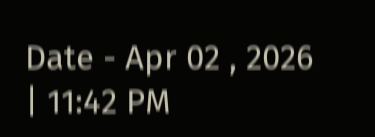Date - Apr 02 , 2026 | 11:42 PM